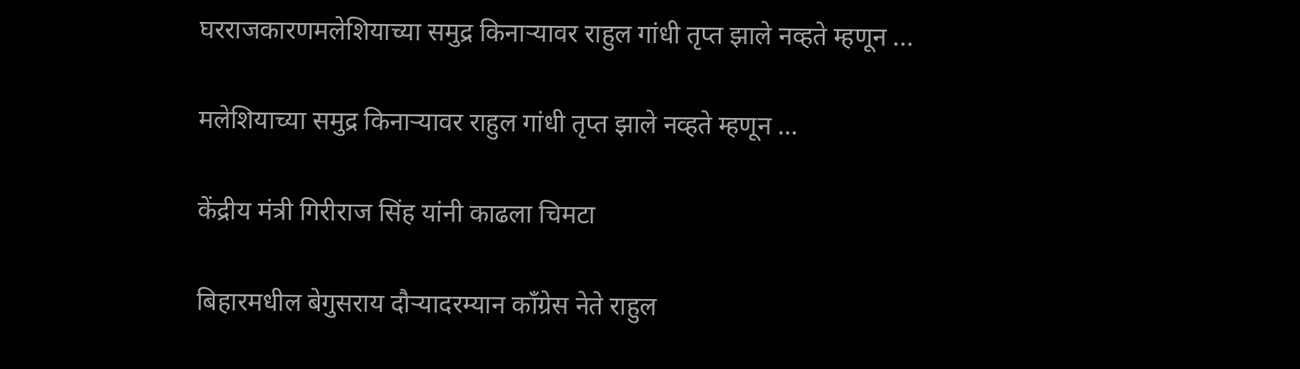घरराजकारणमलेशियाच्या समुद्र किनाऱ्यावर राहुल गांधी तृप्त झाले नव्हते म्हणून ...

मलेशियाच्या समुद्र किनाऱ्यावर राहुल गांधी तृप्त झाले नव्हते म्हणून …

केंद्रीय मंत्री गिरीराज सिंह यांनी काढला चिमटा

बिहारमधील बेगुसराय दौऱ्यादरम्यान काँग्रेस नेते राहुल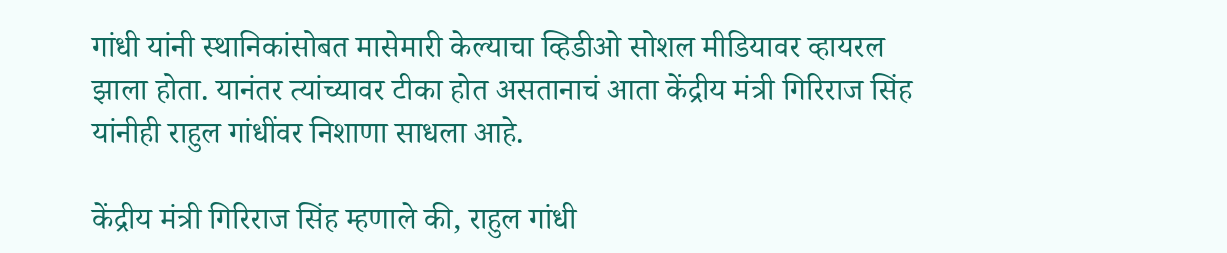गांधी यांनी स्थानिकांसोबत मासेमारी केल्याचा व्हिडीओ सोशल मीडियावर व्हायरल झाला होता. यानंतर त्यांच्यावर टीका होत असतानाचं आता केंद्रीय मंत्री गिरिराज सिंह यांनीही राहुल गांधींवर निशाणा साधला आहे.

केंद्रीय मंत्री गिरिराज सिंह म्हणाले की, राहुल गांधी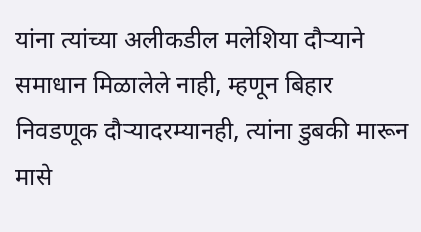यांना त्यांच्या अलीकडील मलेशिया दौऱ्याने समाधान मिळालेले नाही, म्हणून बिहार निवडणूक दौऱ्यादरम्यानही, त्यांना डुबकी मारून मासे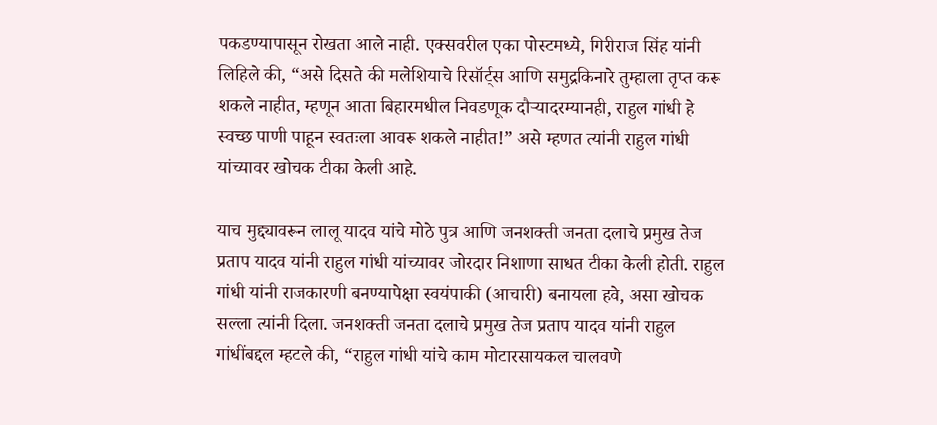पकडण्यापासून रोखता आले नाही. एक्सवरील एका पोस्टमध्ये, गिरीराज सिंह यांनी लिहिले की, “असे दिसते की मलेशियाचे रिसॉर्ट्स आणि समुद्रकिनारे तुम्हाला तृप्त करू शकले नाहीत, म्हणून आता बिहारमधील निवडणूक दौऱ्यादरम्यानही, राहुल गांधी हे स्वच्छ पाणी पाहून स्वतःला आवरू शकले नाहीत!” असे म्हणत त्यांनी राहुल गांधी यांच्यावर खोचक टीका केली आहे.

याच मुद्द्यावरून लालू यादव यांचे मोठे पुत्र आणि जनशक्ती जनता दलाचे प्रमुख तेज प्रताप यादव यांनी राहुल गांधी यांच्यावर जोरदार निशाणा साधत टीका केली होती. राहुल गांधी यांनी राजकारणी बनण्यापेक्षा स्वयंपाकी (आचारी) बनायला हवे, असा खोचक सल्ला त्यांनी दिला. जनशक्ती जनता दलाचे प्रमुख तेज प्रताप यादव यांनी राहुल गांधींबद्दल म्हटले की, “राहुल गांधी यांचे काम मोटारसायकल चालवणे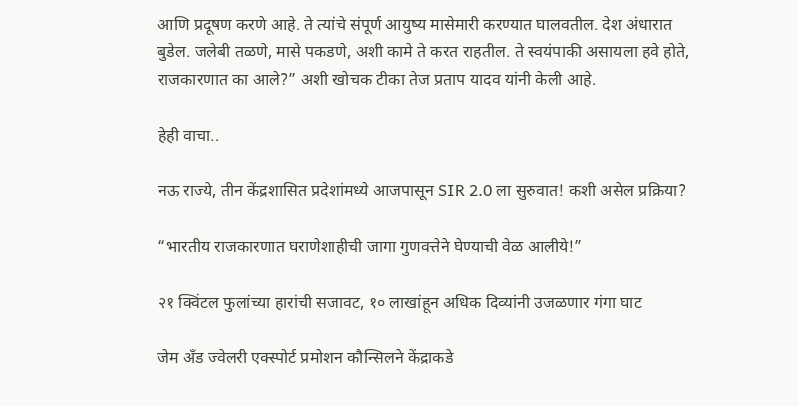आणि प्रदूषण करणे आहे. ते त्यांचे संपूर्ण आयुष्य मासेमारी करण्यात घालवतील. देश अंधारात बुडेल. जलेबी तळणे, मासे पकडणे, अशी कामे ते करत राहतील. ते स्वयंपाकी असायला हवे होते, राजकारणात का आले?” अशी खोचक टीका तेज प्रताप यादव यांनी केली आहे.

हेही वाचा..

नऊ राज्ये, तीन केंद्रशासित प्रदेशांमध्ये आजपासून SIR 2.0 ला सुरुवात! कशी असेल प्रक्रिया?

“भारतीय राजकारणात घराणेशाहीची जागा गुणवत्तेने घेण्याची वेळ आलीये!”

२१ क्विंटल फुलांच्या हारांची सजावट, १० लाखांहून अधिक दिव्यांनी उजळणार गंगा घाट

जेम अँड ज्वेलरी एक्स्पोर्ट प्रमोशन कौन्सिलने केंद्राकडे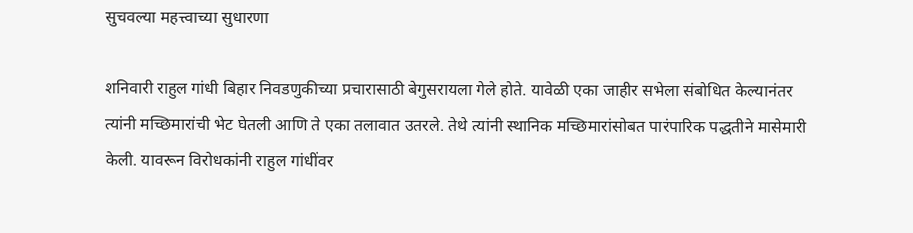सुचवल्या महत्त्वाच्या सुधारणा

शनिवारी राहुल गांधी बिहार निवडणुकीच्या प्रचारासाठी बेगुसरायला गेले होते. यावेळी एका जाहीर सभेला संबोधित केल्यानंतर त्यांनी मच्छिमारांची भेट घेतली आणि ते एका तलावात उतरले. तेथे त्यांनी स्थानिक मच्छिमारांसोबत पारंपारिक पद्धतीने मासेमारी केली. यावरून विरोधकांनी राहुल गांधींवर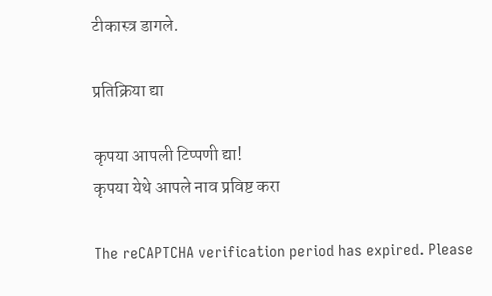टीकास्त्र डागले.

प्रतिक्रिया द्या

कृपया आपली टिप्पणी द्या!
कृपया येथे आपले नाव प्रविष्ट करा

The reCAPTCHA verification period has expired. Please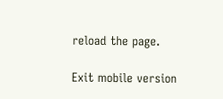reload the page.

Exit mobile version